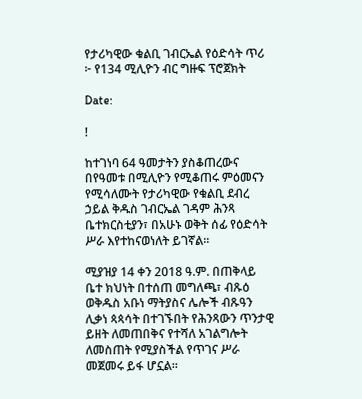የታሪካዊው ቁልቢ ገብርኤል የዕድሳት ጥሪ ፦ የ134 ሚሊዮን ብር ግዙፍ ፕሮጀክት

Date:

!

ከተገነባ 64 ዓመታትን ያስቆጠረውና በየዓመቱ በሚሊዮን የሚቆጠሩ ምዕመናን የሚሳለሙት የታሪካዊው የቁልቢ ደብረ ኃይል ቅዱስ ገብርኤል ገዳም ሕንጻ ቤተክርስቲያን፣ በአሁኑ ወቅት ሰፊ የዕድሳት ሥራ እየተከናወነለት ይገኛል።

ሚያዝያ 14 ቀን 2018 ዓ.ም. በጠቅላይ ቤተ ክህነት በተሰጠ መግለጫ፣ ብጹዕ ወቅዱስ አቡነ ማትያስና ሌሎች ብጹዓን ሊቃነ ጳጳሳት በተገኙበት የሕንጻውን ጥንታዊ ይዘት ለመጠበቅና የተሻለ አገልግሎት ለመስጠት የሚያስችል የጥገና ሥራ መጀመሩ ይፋ ሆኗል።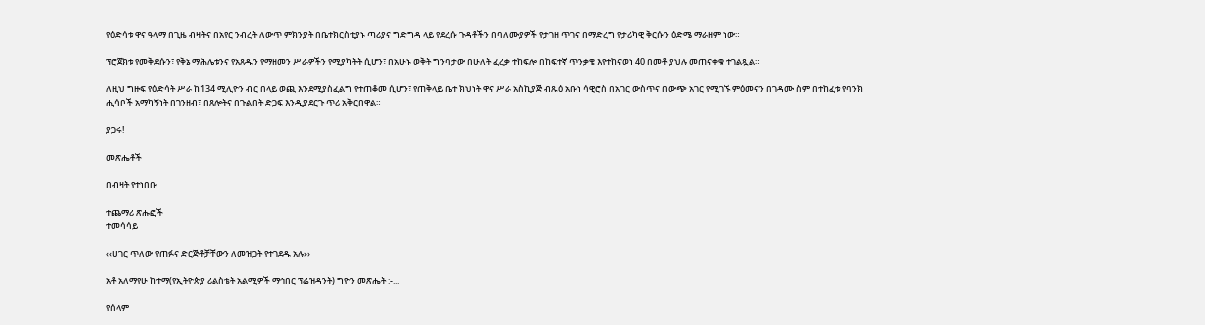የዕድሳቱ ዋና ዓላማ በጊዜ ብዛትና በአየር ንብረት ለውጥ ምክንያት በቤተክርስቲያኑ ጣሪያና ግድግዳ ላይ የደረሱ ጉዳቶችን በባለሙያዎች የታገዘ ጥገና በማድረግ የታሪካዊ ቅርሱን ዕድሜ ማራዘም ነው።

ፕሮጀክቱ የመቅደሱን፣ የቅኔ ማሕሌቱንና የአጸዱን የማዘመን ሥራዎችን የሚያካትት ሲሆን፣ በአሁኑ ወቅት ግንባታው በሁለት ፈረቃ ተከፍሎ በከፍተኛ ጥንቃቄ እየተከናወነ 40 በመቶ ያህሉ መጠናቀቁ ተገልጿል።

ለዚህ ግዙፍ የዕድሳት ሥራ ከ134 ሚሊዮን ብር በላይ ወጪ እንደሚያስፈልግ የተጠቆመ ሲሆን፣ የጠቅላይ ቤተ ክህነት ዋና ሥራ አስኪያጅ ብጹዕ አቡነ ሳዊሮስ በአገር ውስጥና በውጭ አገር የሚገኙ ምዕመናን በገዳሙ ስም በተከፈቱ የባንክ ሒሳቦች አማካኝነት በገንዘብ፣ በጸሎትና በጉልበት ድጋፍ እንዲያደርጉ ጥሪ አቅርበዋል።

ያጋሩ!

መጽሔቶች

በብዛት የተነበቡ

ተጨማሪ ጽሑፎች
ተመሳሳይ

‹‹ሀገር ጥለው የጠፉና ድርጅቶቻቸውን ለመዝጋት የተገደዱ አሉ››

አቶ አለማየሁ ከተማ(የኢትዮጵያ ሪልስቴት አልሚዎች ማኅበር ፕሬዝዳንት) ግዮን መጽሔት :-...

የሰላም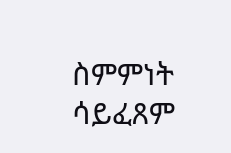ስምምነት ሳይፈጸም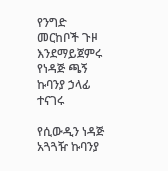የንግድ መርከቦች ጉዞ እንደማይጀምሩ የነዳጅ ጫኝ ኩባንያ ኃላፊ ተናገሩ

የሲውዲን ነዳጅ አጓጓዥ ኩባንያ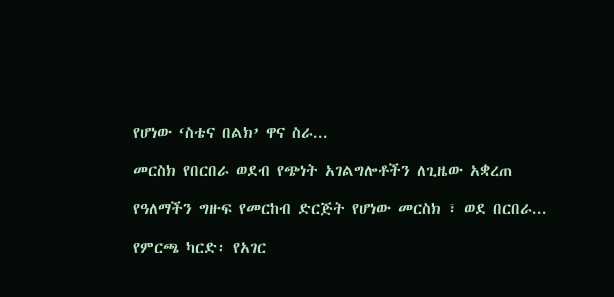የሆነው ‘ስቴና በልክ’ ዋና ስራ...

መርስክ የበርበራ ወደብ የጭነት አገልግሎቶችን ለጊዜው አቋረጠ

የዓለማችን ግዙፍ የመርከብ ድርጅት የሆነው መርስክ ፣ ወደ በርበራ...

የምርጫ ካርድ፡ የአገር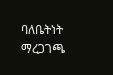ባለቤትነት ማረጋገጫ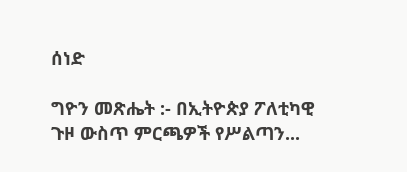ሰነድ

ግዮን መጽሔት :- በኢትዮጵያ ፖለቲካዊ ጉዞ ውስጥ ምርጫዎች የሥልጣን...